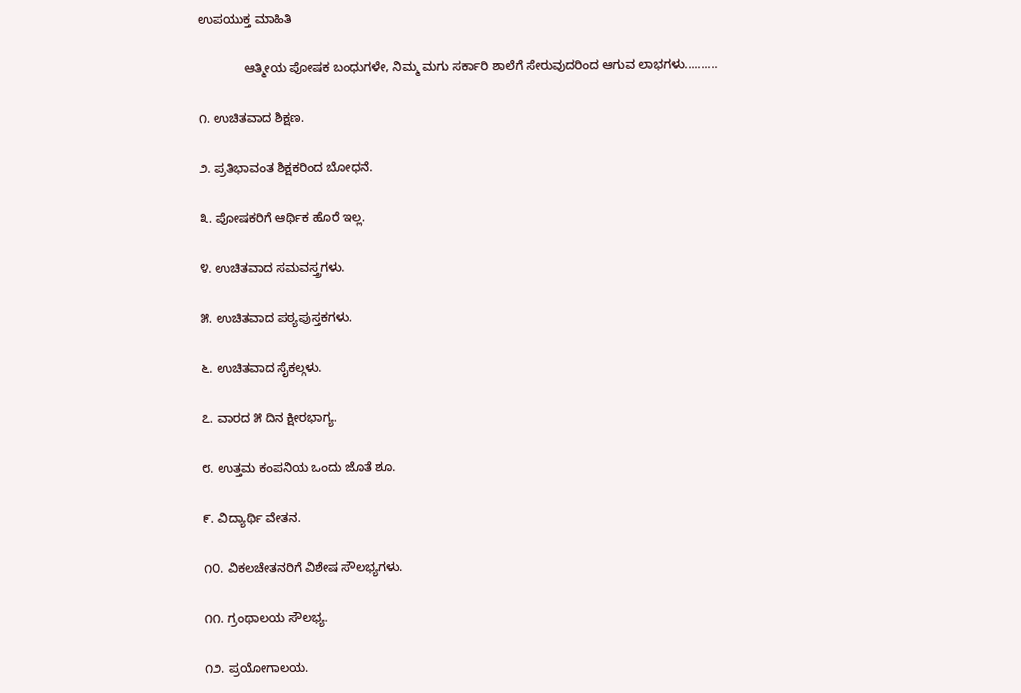ಉಪಯುಕ್ತ ಮಾಹಿತಿ

             ಆತ್ಮೀಯ ಪೋಷಕ ಬಂಧುಗಳೇ, ನಿಮ್ಮ ಮಗು ಸರ್ಕಾರಿ ಶಾಲೆಗೆ ಸೇರುವುದರಿಂದ ಆಗುವ ಲಾಭಗಳು..........

೧. ಉಚಿತವಾದ ಶಿಕ್ಷಣ.

೨. ಪ್ರತಿಭಾವಂತ ಶಿಕ್ಷಕರಿಂದ ಬೋಧನೆ.

೩. ಪೋಷಕರಿಗೆ ಆರ್ಥಿಕ ಹೊರೆ ಇಲ್ಲ.

೪. ಉಚಿತವಾದ ಸಮವಸ್ತ್ರಗಳು.

೫. ಉಚಿತವಾದ ಪಠ್ಯಪುಸ್ತಕಗಳು.

೬. ಉಚಿತವಾದ ಸೈಕಲ್ಗಳು.

೭. ವಾರದ ೫ ದಿನ ಕ್ಷೀರಭಾಗ್ಯ.

೮. ಉತ್ತಮ ಕಂಪನಿಯ ಒಂದು ಜೊತೆ ಶೂ.

೯. ವಿದ್ಯಾರ್ಥಿ ವೇತನ.

೧೦. ವಿಕಲಚೇತನರಿಗೆ ವಿಶೇಷ ಸೌಲಭ್ಯಗಳು.

೧೧. ಗ್ರಂಥಾಲಯ ಸೌಲಭ್ಯ.

೧೨. ಪ್ರಯೋಗಾಲಯ.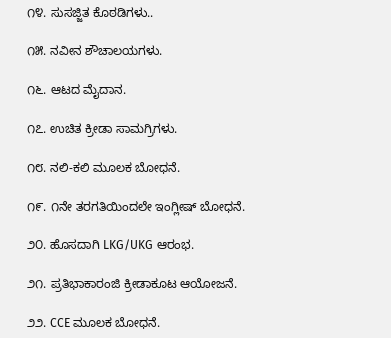೧೪. ಸುಸಜ್ಜಿತ ಕೊಠಡಿಗಳು..

೧೫. ನವೀನ ಶೌಚಾಲಯಗಳು.

೧೬. ಆಟದ ಮೈದಾನ.

೧೭. ಉಚಿತ ಕ್ರೀಡಾ ಸಾಮಗ್ರಿಗಳು.

೧೮. ನಲಿ-ಕಲಿ ಮೂಲಕ ಬೋಧನೆ.

೧೯. ೧ನೇ ತರಗತಿಯಿಂದಲೇ ಇಂಗ್ಲೀಷ್ ಬೋಧನೆ.

೨೦. ಹೊಸದಾಗಿ LKG/UKG ಆರಂಭ.

೨೧. ಪ್ರತಿಭಾಕಾರಂಜಿ ಕ್ರೀಡಾಕೂಟ ಆಯೋಜನೆ.

೨೨. CCE ಮೂಲಕ ಬೋಧನೆ.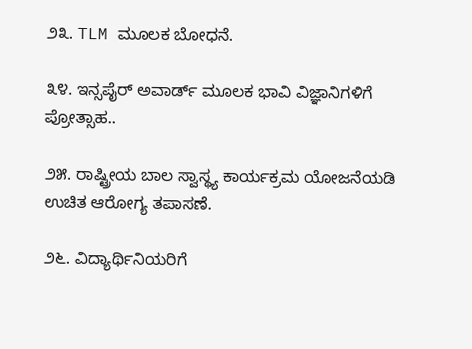೨೩. TLM ಮೂಲಕ ಬೋಧನೆ.

೩೪. ಇನ್ಸಪೈರ್ ಅವಾರ್ಡ್ ಮೂಲಕ ಭಾವಿ ವಿಜ್ಞಾನಿಗಳಿಗೆ ಪ್ರೋತ್ಸಾಹ..

೨೫. ರಾಷ್ಟ್ರೀಯ ಬಾಲ ಸ್ವಾಸ್ಥ್ಯ ಕಾರ್ಯಕ್ರಮ ಯೋಜನೆಯಡಿ ಉಚಿತ ಆರೋಗ್ಯ ತಪಾಸಣೆ.

೨೬. ವಿದ್ಯಾರ್ಥಿನಿಯರಿಗೆ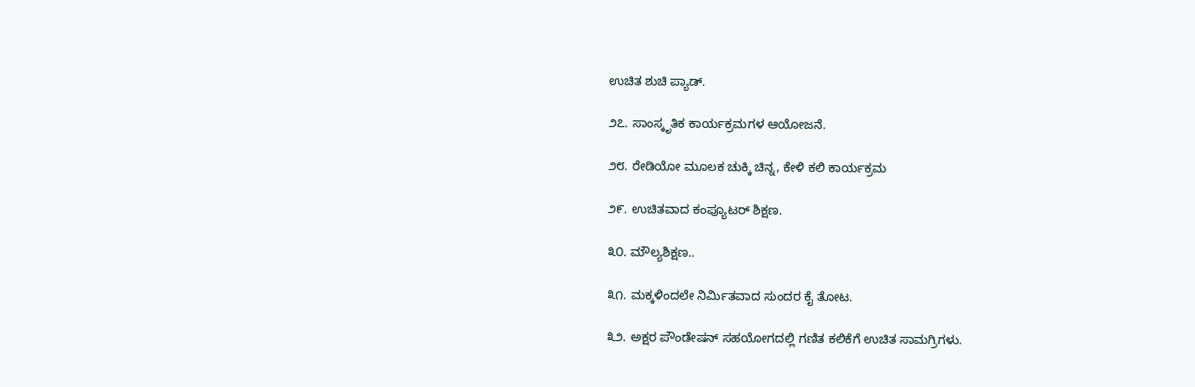ಉಚಿತ ಶುಚಿ ಪ್ಯಾಡ್.

೨೭. ಸಾಂಸ್ಕೃತಿಕ ಕಾರ್ಯಕ್ರಮಗಳ ಆಯೋಜನೆ.

೨೮. ರೇಡಿಯೋ ಮೂಲಕ ಚುಕ್ಕಿ ಚಿನ್ನ, ಕೇಳಿ ಕಲಿ ಕಾರ್ಯಕ್ರಮ

೨೯. ಉಚಿತವಾದ ಕಂಪ್ಯೂಟರ್ ಶಿಕ್ಷಣ.

೩೦. ಮೌಲ್ಯಶಿಕ್ಷಣ..

೩೧. ಮಕ್ಕಳಿಂದಲೇ ನಿರ್ಮಿತವಾದ ಸುಂದರ ಕೈ ತೋಟ.

೩೨. ಅಕ್ಷರ ಪೌಂಡೇಷನ್ ಸಹಯೋಗದಲ್ಲಿ ಗಣಿತ ಕಲಿಕೆಗೆ ಉಚಿತ ಸಾಮಗ್ರಿಗಳು.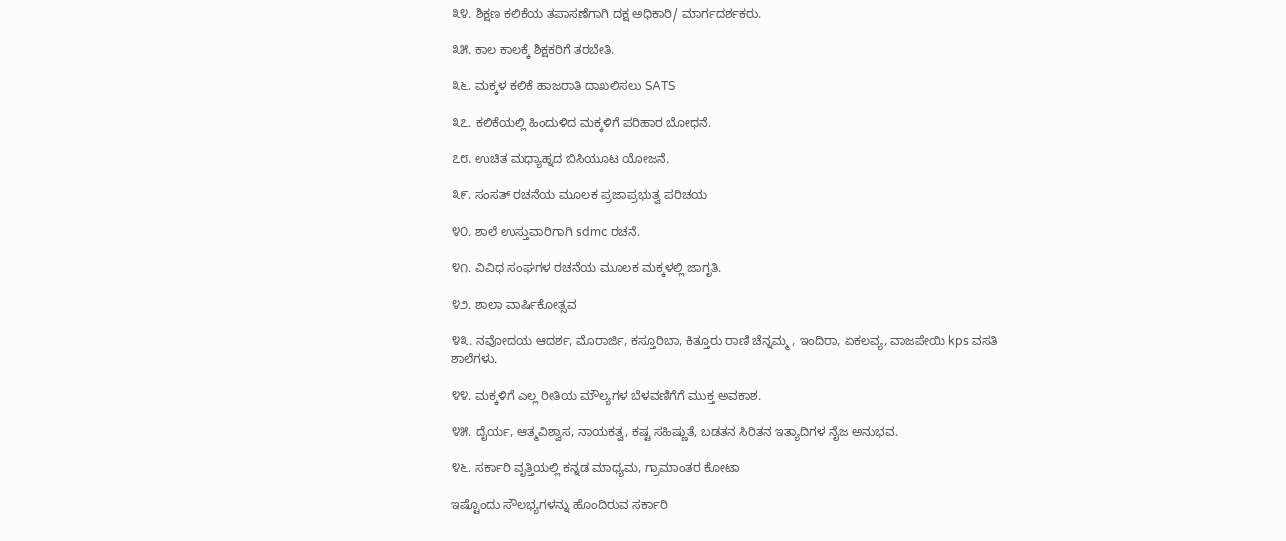೩೪. ಶಿಕ್ಷಣ ಕಲಿಕೆಯ ತಪಾಸಣೆಗಾಗಿ ದಕ್ಷ ಅಧಿಕಾರಿ/ ಮಾರ್ಗದರ್ಶಕರು.

೩೫. ಕಾಲ ಕಾಲಕ್ಕೆ ಶಿಕ್ಷಕರಿಗೆ ತರಬೇತಿ.

೩೬. ಮಕ್ಕಳ ಕಲಿಕೆ ಹಾಜರಾತಿ ದಾಖಲಿಸಲು SATS

೩೭. ಕಲಿಕೆಯಲ್ಲಿ ಹಿಂದುಳಿದ ಮಕ್ಕಳಿಗೆ ಪರಿಹಾರ ಬೋಧನೆ.

೭೮. ಉಚಿತ ಮಧ್ಯಾಹ್ನದ ಬಿಸಿಯೂಟ ಯೋಜನೆ.

೩೯. ಸಂಸತ್ ರಚನೆಯ ಮೂಲಕ ಪ್ರಜಾಪ್ರಭುತ್ವ ಪರಿಚಯ

೪೦. ಶಾಲೆ ಉಸ್ತುವಾರಿಗಾಗಿ sdmc ರಚನೆ.

೪೧. ವಿವಿಧ ಸಂಘಗಳ ರಚನೆಯ ಮೂಲಕ‌ ಮಕ್ಕಳಲ್ಲಿ ಜಾಗೃತಿ.

೪೨. ಶಾಲಾ ವಾರ್ಷಿಕೋತ್ಸವ

೪೩. ನವೋದಯ ಆದರ್ಶ, ಮೊರಾರ್ಜಿ, ಕಸ್ತೂರಿಬಾ, ಕಿತ್ತೂರು ರಾಣಿ ಚೆನ್ನಮ್ಮ , ಇಂದಿರಾ, ಏಕಲವ್ಯ, ವಾಜಪೇಯಿ kps ವಸತಿ ಶಾಲೆಗಳು.

೪೪. ಮಕ್ಕಳಿಗೆ ಎಲ್ಲ ರೀತಿಯ ಮೌಲ್ಯಗಳ ಬೆಳವಣಿಗೆಗೆ ಮುಕ್ತ ಅವಕಾಶ.

೪೫. ದೈರ್ಯ, ಆತ್ಮವಿಶ್ವಾಸ, ನಾಯಕತ್ವ, ಕಷ್ಟ ಸಹಿಷ್ಣುತೆ, ಬಡತನ ಸಿರಿತನ ಇತ್ಯಾದಿಗಳ ನೈಜ ಅನುಭವ.

೪೬. ಸರ್ಕಾರಿ ವೃತ್ತಿಯಲ್ಲಿ ಕನ್ನಡ ಮಾಧ್ಯಮ, ಗ್ರಾಮಾಂತರ ಕೋಟಾ

ಇಷ್ಟೊಂದು ಸೌಲಭ್ಯಗಳನ್ನು ಹೊಂದಿರುವ ಸರ್ಕಾರಿ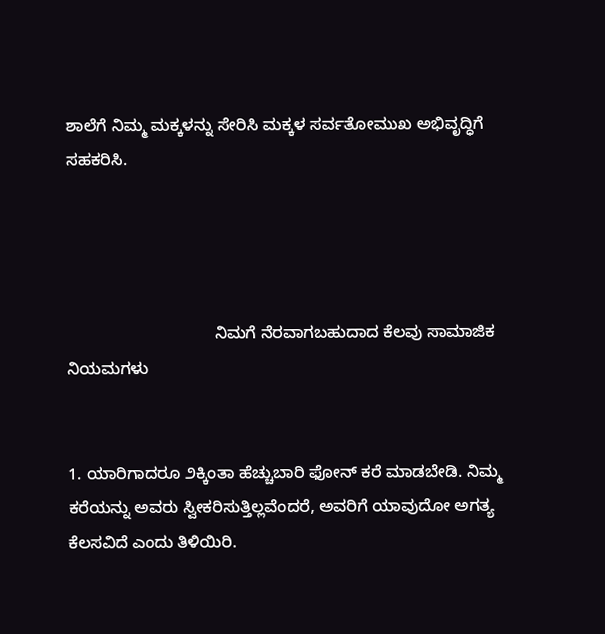ಶಾಲೆಗೆ ನಿಮ್ಮ ಮಕ್ಕಳನ್ನು ಸೇರಿಸಿ ಮಕ್ಕಳ ಸರ್ವತೋಮುಖ ಅಭಿವೃದ್ಧಿಗೆ ಸಹಕರಿಸಿ.




                                ನಿಮಗೆ ನೆರವಾಗಬಹುದಾದ ಕೆಲವು ಸಾಮಾಜಿಕ ನಿಯಮಗಳು


1. ಯಾರಿಗಾದರೂ ೨ಕ್ಕಿಂತಾ ಹೆಚ್ಚುಬಾರಿ ಫೋನ್ ಕರೆ ಮಾಡಬೇಡಿ. ನಿಮ್ಮ ಕರೆಯನ್ನು ಅವರು ಸ್ವೀಕರಿಸುತ್ತಿಲ್ಲವೆಂದರೆ, ಅವರಿಗೆ ಯಾವುದೋ ಅಗತ್ಯ ಕೆಲಸವಿದೆ ಎಂದು ತಿಳಿಯಿರಿ.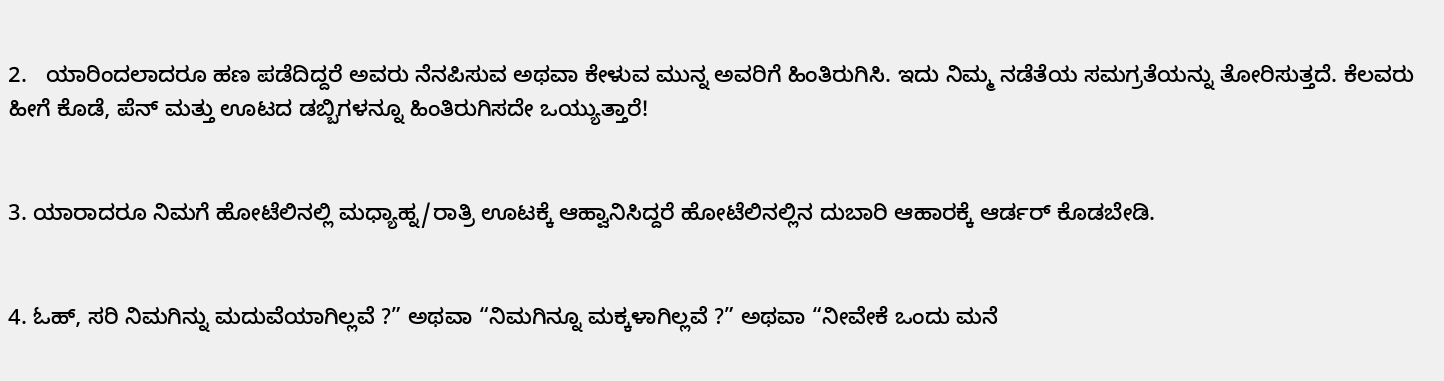2.   ಯಾರಿಂದಲಾದರೂ ಹಣ ಪಡೆದಿದ್ದರೆ ಅವರು ನೆನಪಿಸುವ ಅಥವಾ ಕೇಳುವ ಮುನ್ನ ಅವರಿಗೆ ಹಿಂತಿರುಗಿಸಿ. ಇದು ನಿಮ್ಮ ನಡೆತೆಯ ಸಮಗ್ರತೆಯನ್ನು ತೋರಿಸುತ್ತದೆ. ಕೆಲವರು ಹೀಗೆ ಕೊಡೆ, ಪೆನ್ ಮತ್ತು ಊಟದ ಡಬ್ಬಿಗಳನ್ನೂ ಹಿಂತಿರುಗಿಸದೇ ಒಯ್ಯುತ್ತಾರೆ!


3. ಯಾರಾದರೂ ನಿಮಗೆ ಹೋಟೆಲಿನಲ್ಲಿ ಮಧ್ಯಾಹ್ನ/ರಾತ್ರಿ ಊಟಕ್ಕೆ ಆಹ್ವಾನಿಸಿದ್ದರೆ ಹೋಟೆಲಿನಲ್ಲಿನ ದುಬಾರಿ ಆಹಾರಕ್ಕೆ ಆರ್ಡರ್ ಕೊಡಬೇಡಿ.


4. ಓಹ್, ಸರಿ ನಿಮಗಿನ್ನು ಮದುವೆಯಾಗಿಲ್ಲವೆ ?” ಅಥವಾ “ನಿಮಗಿನ್ನೂ ಮಕ್ಕಳಾಗಿಲ್ಲವೆ ?” ಅಥವಾ “ನೀವೇಕೆ ಒಂದು ಮನೆ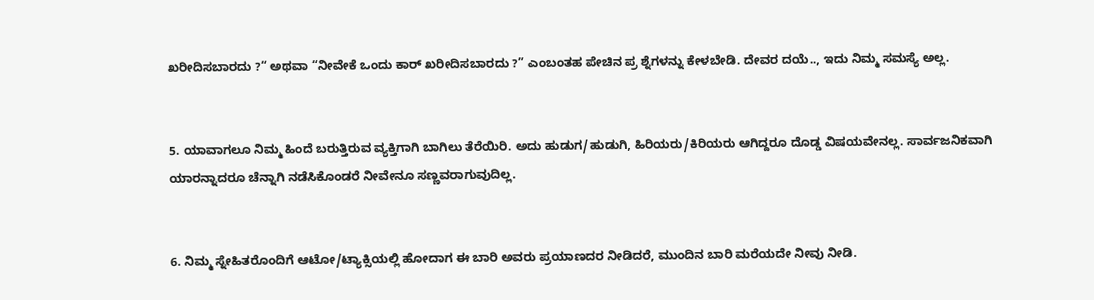ಖರೀದಿಸಬಾರದು ?“ ಅಥವಾ “ನೀವೇಕೆ ಒಂದು ಕಾರ್ ಖರೀದಿಸಬಾರದು ?” ಎಂಬಂತಹ ಪೇಚಿನ ಪ್ರ ಶ್ನೆಗಳನ್ನು ಕೇಳಬೇಡಿ. ದೇವರ ದಯೆ.., ಇದು ನಿಮ್ಮ ಸಮಸ್ಯೆ ಅಲ್ಲ.


5. ಯಾವಾಗಲೂ ನಿಮ್ಮ ಹಿಂದೆ ಬರುತ್ತಿರುವ ವ್ಯಕ್ತಿಗಾಗಿ ಬಾಗಿಲು ತೆರೆಯಿರಿ. ಅದು ಹುಡುಗ/ಹುಡುಗಿ, ಹಿರಿಯರು/ಕಿರಿಯರು ಆಗಿದ್ದರೂ ದೊಡ್ಡ ವಿಷಯವೇನಲ್ಲ. ಸಾರ್ವಜನಿಕವಾಗಿ ಯಾರನ್ನಾದರೂ ಚೆನ್ನಾಗಿ ನಡೆಸಿಕೊಂಡರೆ ನೀವೇನೂ ಸಣ್ಣವರಾಗುವುದಿಲ್ಲ.


6. ನಿಮ್ಮ ಸ್ನೇಹಿತರೊಂದಿಗೆ ಆಟೋ/ಟ್ಯಾಕ್ಸಿಯಲ್ಲಿ ಹೋದಾಗ ಈ ಬಾರಿ ಅವರು ಪ್ರಯಾಣದರ ನೀಡಿದರೆ, ಮುಂದಿನ ಬಾರಿ ಮರೆಯದೇ ನೀವು ನೀಡಿ.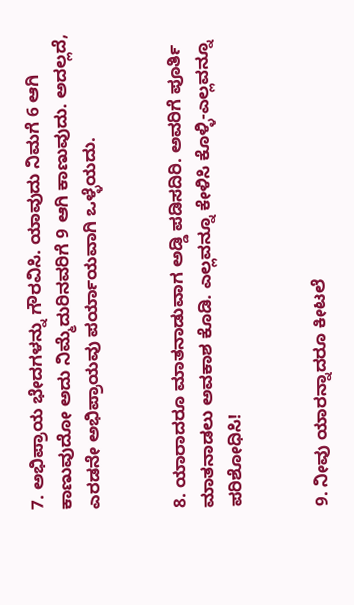7. ಅಭಿಪ್ರಾಯ ಭೇದಗಳನ್ನು ಗೌರವಿಸಿ. ಯಾವುದು ನಿಮಗೆ 6 ಆಗಿ ಕಾಣುವುದೋ ಅದು ನಿಮ್ಮೆದುರಿನವರಿಗೆ 9 ಆಗಿ ಕಾಣುವುದು. ಅದಲ್ಲದೆ, ಎರಡನೇ ಅಭಿಪ್ರಾಯವು ಪರ್ಯಾಯವಾಗಿ ಒಳ್ಳೆಯದು.


8. ಯಾರಾದರೂ ಮಾತನಾಡುವಾಗ ಅಡ್ಡಿ ಪಡಿಸದಿರಿ. ಅವರಿಗೆ ಪೂರ್ತಿ ಮಾತನಾಡಲು ಅವಕಾಶ ಕೊಡಿ. ಎಲ್ಲವನ್ನೂ ಕೇಳಿಸಿ ಕೊಳ್ಳಿ-ಎಲ್ಲವನ್ನೂ ಪರಿಶೋಧಿಸಿ!


9. ನೀವು ಯಾರನ್ನಾದರೂ ಕೀಟಲೆ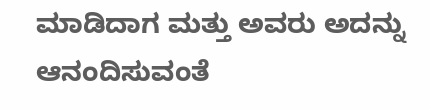ಮಾಡಿದಾಗ ಮತ್ತು ಅವರು ಅದನ್ನು ಆನಂದಿಸುವಂತೆ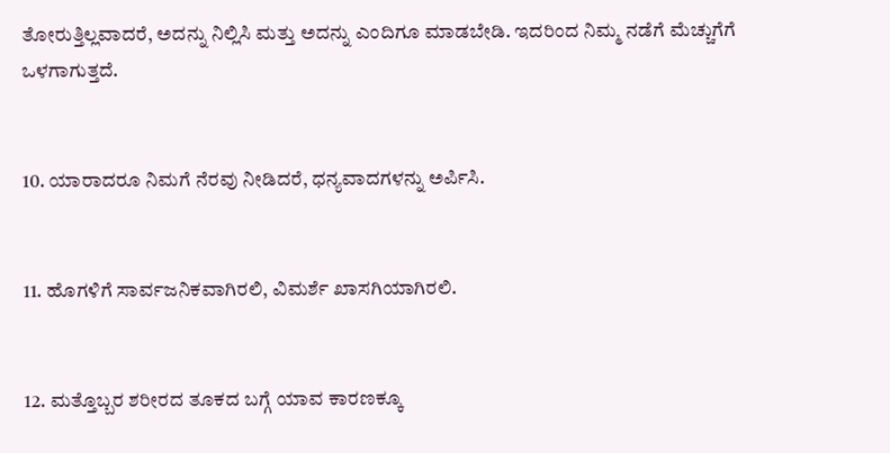ತೋರುತ್ತಿಲ್ಲವಾದರೆ, ಅದನ್ನು ನಿಲ್ಲಿಸಿ ಮತ್ತು ಅದನ್ನು ಎಂದಿಗೂ ಮಾಡಬೇಡಿ. ಇದರಿಂದ ನಿಮ್ಮ ನಡೆಗೆ ಮೆಚ್ಚುಗೆಗೆ ಒಳಗಾಗುತ್ತದೆ.


10. ಯಾರಾದರೂ ನಿಮಗೆ ನೆರವು ನೀಡಿದರೆ, ಧನ್ಯವಾದಗಳನ್ನು ಅರ್ಪಿಸಿ.


11. ಹೊಗಳಿಗೆ ಸಾರ್ವಜನಿಕವಾಗಿರಲಿ, ವಿಮರ್ಶೆ ಖಾಸಗಿಯಾಗಿರಲಿ.


12. ಮತ್ತೊಬ್ಬರ ಶರೀರದ ತೂಕದ ಬಗ್ಗೆ ಯಾವ ಕಾರಣಕ್ಕೂ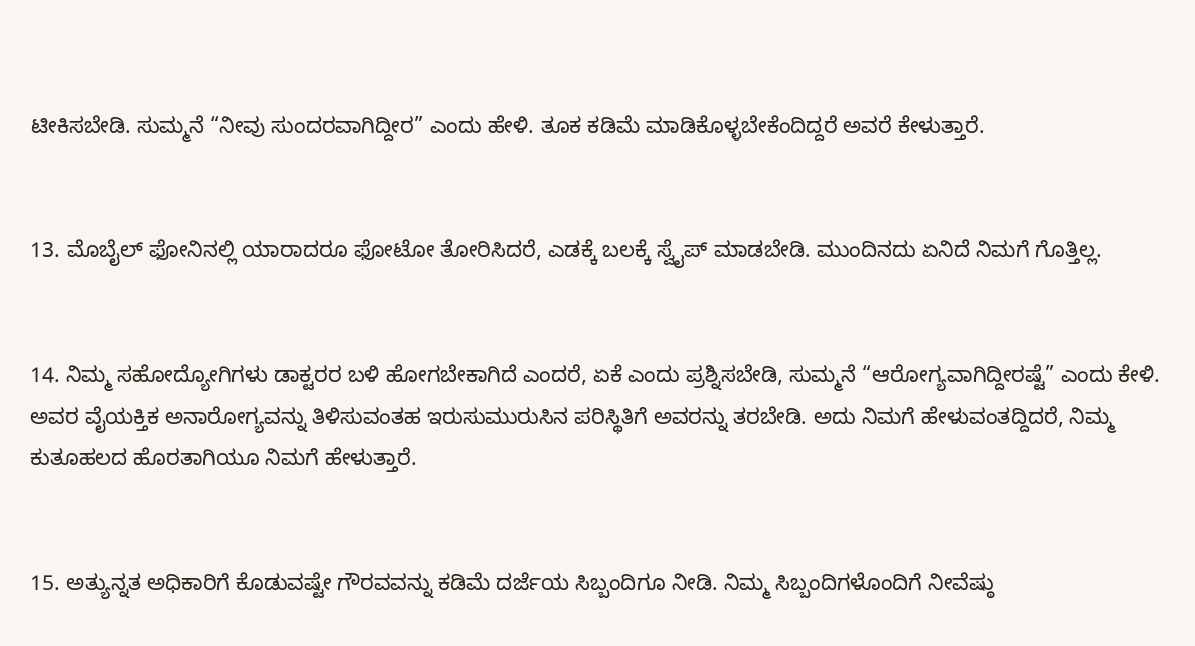ಟೀಕಿಸಬೇಡಿ. ಸುಮ್ಮನೆ “ನೀವು ಸುಂದರವಾಗಿದ್ದೀರ” ಎಂದು ಹೇಳಿ. ತೂಕ ಕಡಿಮೆ ಮಾಡಿಕೊಳ್ಳಬೇಕೆಂದಿದ್ದರೆ ಅವರೆ ಕೇಳುತ್ತಾರೆ.


13. ಮೊಬೈಲ್ ಫೋನಿನಲ್ಲಿ ಯಾರಾದರೂ ಫೋಟೋ ತೋರಿಸಿದರೆ, ಎಡಕ್ಕೆ ಬಲಕ್ಕೆ ಸ್ವೈಪ್ ಮಾಡಬೇಡಿ. ಮುಂದಿನದು ಏನಿದೆ ನಿಮಗೆ ಗೊತ್ತಿಲ್ಲ.


14. ನಿಮ್ಮ ಸಹೋದ್ಯೋಗಿಗಳು ಡಾಕ್ಟರರ ಬಳಿ ಹೋಗಬೇಕಾಗಿದೆ ಎಂದರೆ, ಏಕೆ ಎಂದು ಪ್ರಶ್ನಿಸಬೇಡಿ, ಸುಮ್ಮನೆ “ಆರೋಗ್ಯವಾಗಿದ್ದೀರಷ್ಟೆ” ಎಂದು ಕೇಳಿ. ಅವರ ವೈಯಕ್ತಿಕ ಅನಾರೋಗ್ಯವನ್ನು ತಿಳಿಸುವಂತಹ ಇರುಸುಮುರುಸಿನ ಪರಿಸ್ಥಿತಿಗೆ ಅವರನ್ನು ತರಬೇಡಿ. ಅದು ನಿಮಗೆ ಹೇಳುವಂತದ್ದಿದರೆ, ನಿಮ್ಮ ಕುತೂಹಲದ ಹೊರತಾಗಿಯೂ ನಿಮಗೆ ಹೇಳುತ್ತಾರೆ.


15. ಅತ್ಯುನ್ನತ ಅಧಿಕಾರಿಗೆ ಕೊಡುವಷ್ಟೇ ಗೌರವವನ್ನು ಕಡಿಮೆ ದರ್ಜೆಯ ಸಿಬ್ಬಂದಿಗೂ ನೀಡಿ. ನಿಮ್ಮ ಸಿಬ್ಬಂದಿಗಳೊಂದಿಗೆ ನೀವೆಷ್ಠು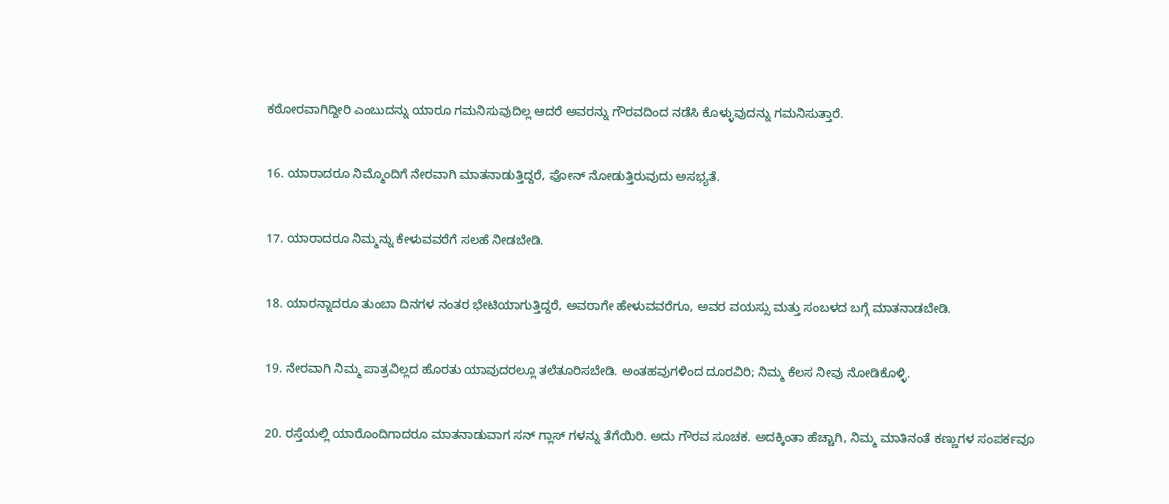ಕಠೋರವಾಗಿದ್ದೀರಿ ಎಂಬುದನ್ನು ಯಾರೂ ಗಮನಿಸುವುದಿಲ್ಲ ಆದರೆ ಅವರನ್ನು ಗೌರವದಿಂದ ನಡೆಸಿ ಕೊಳ್ಳುವುದನ್ನು ಗಮನಿಸುತ್ತಾರೆ.


16. ಯಾರಾದರೂ ನಿಮ್ಮೊಂದಿಗೆ ನೇರವಾಗಿ ಮಾತನಾಡುತ್ತಿದ್ದರೆ, ಫೋನ್ ನೋಡುತ್ತಿರುವುದು ಅಸಭ್ಯತೆ.


17. ಯಾರಾದರೂ ನಿಮ್ಮನ್ನು ಕೇಳುವವರೆಗೆ ಸಲಹೆ ನೀಡಬೇಡಿ.


18. ಯಾರನ್ನಾದರೂ ತುಂಬಾ ದಿನಗಳ ನಂತರ ಭೇಟಿಯಾಗುತ್ತಿದ್ದರೆ, ಅವರಾಗೇ ಹೇಳುವವರೆಗೂ, ಅವರ ವಯಸ್ಸು ಮತ್ತು ಸಂಬಳದ ಬಗ್ಗೆ ಮಾತನಾಡಬೇಡಿ.


19. ನೇರವಾಗಿ ನಿಮ್ಮ ಪಾತ್ರವಿಲ್ಲದ ಹೊರತು ಯಾವುದರಲ್ಲೂ ತಲೆತೂರಿಸಬೇಡಿ. ಅಂತಹವುಗಳಿಂದ ದೂರವಿರಿ; ನಿಮ್ಮ ಕೆಲಸ ನೀವು ನೋಡಿಕೊಳ್ಳಿ.


20. ರಸ್ತೆಯಲ್ಲಿ ಯಾರೊಂದಿಗಾದರೂ ಮಾತನಾಡುವಾಗ ಸನ್‌ ಗ್ಲಾಸ್‌ ಗಳನ್ನು ತೆಗೆಯಿರಿ. ಅದು ಗೌರವ ಸೂಚಕ. ಅದಕ್ಕಿಂತಾ ಹೆಚ್ಚಾಗಿ, ನಿಮ್ಮ ಮಾತಿನಂತೆ ಕಣ್ಣುಗಳ ಸಂಪರ್ಕವೂ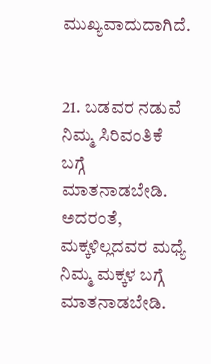ಮುಖ್ಯವಾದುದಾಗಿದೆ.


21. ಬಡವರ ನಡುವೆ ನಿಮ್ಮ ಸಿರಿವಂತಿಕೆ ಬಗ್ಗೆ ಮಾತನಾಡಬೇಡಿ. ಅದರಂತೆ, ಮಕ್ಕಳಿಲ್ಲದವರ ಮಧ್ಯೆ ನಿಮ್ಮ ಮಕ್ಕಳ ಬಗ್ಗೆ ಮಾತನಾಡಬೇಡಿ.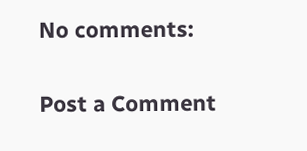No comments:

Post a Comment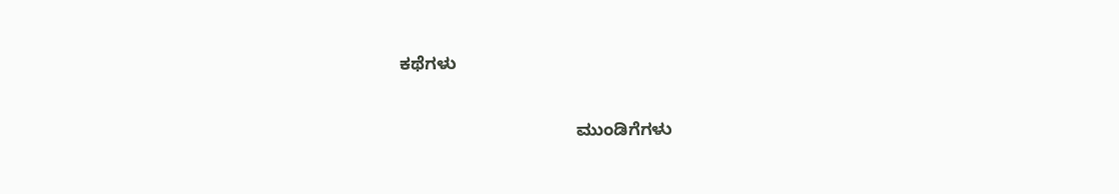ಕಥೆಗಳು

                                    ಮುಂಡಿಗೆಗಳು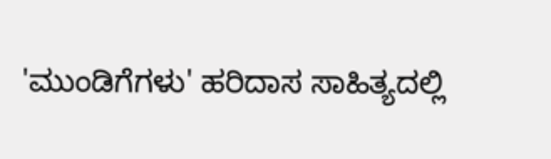'ಮುಂಡಿಗೆಗಳು' ಹರಿದಾಸ ಸಾಹಿತ್ಯದಲ್ಲಿ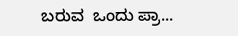ಬರುವ  ಒಂದು ಪ್ರಾ...